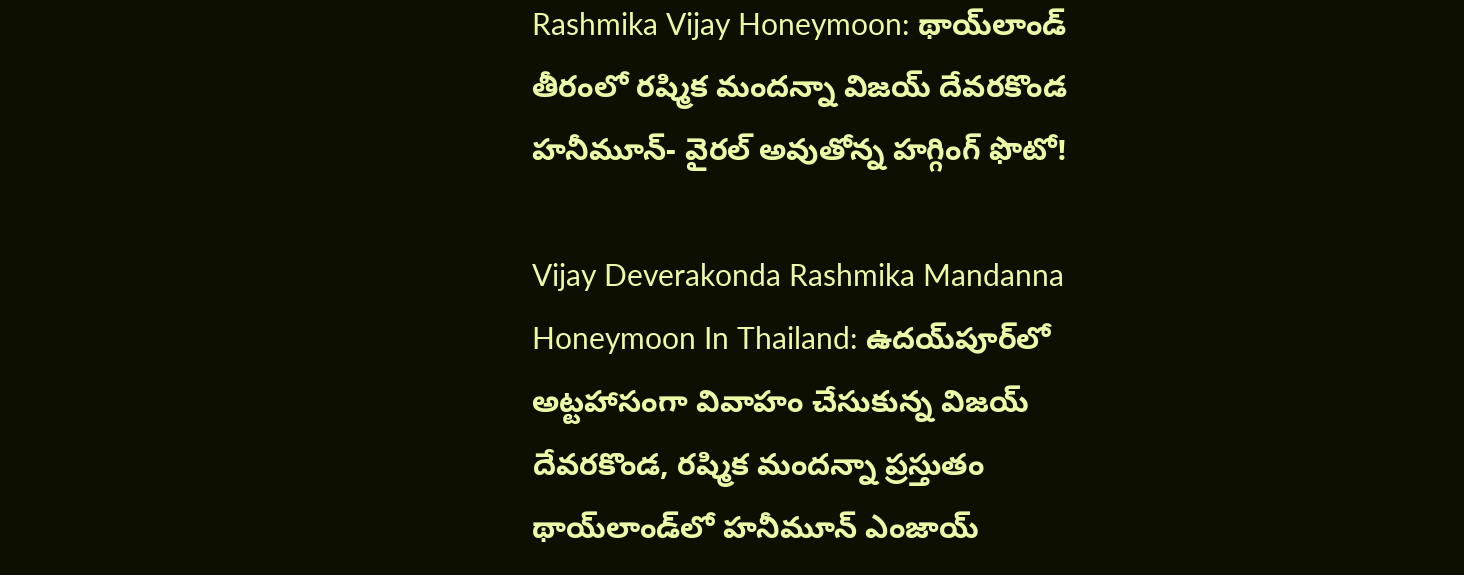Rashmika Vijay Honeymoon: థాయ్‌లాండ్ తీరంలో రష్మిక మందన్నా విజయ్ దేవరకొండ హనీమూన్- వైరల్ అవుతోన్న హగ్గింగ్ ఫొటో!

Vijay Deverakonda Rashmika Mandanna Honeymoon In Thailand: ఉదయ్‌పూర్‌లో అట్టహాసంగా వివాహం చేసుకున్న విజయ్ దేవరకొండ, రష్మిక మందన్నా ప్రస్తుతం థాయ్‌లాండ్‌లో హనీమూన్ ఎంజాయ్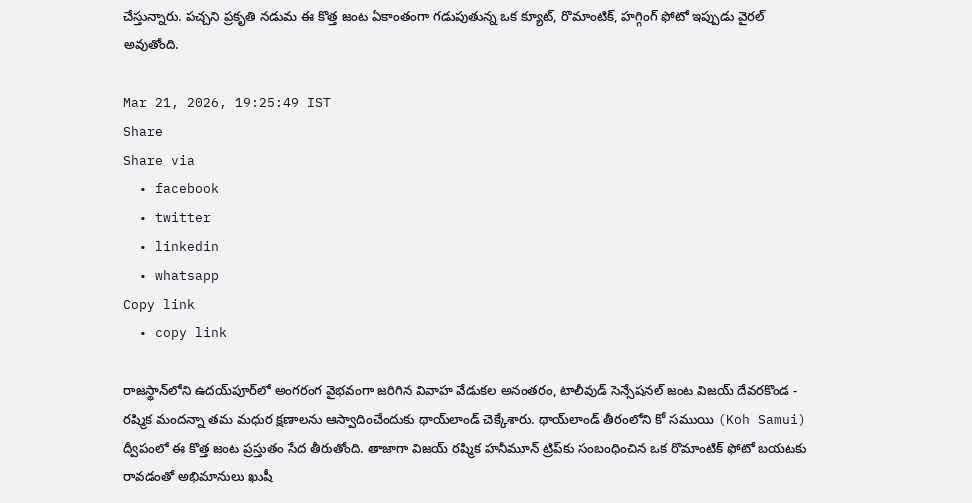చేస్తున్నారు. పచ్చని ప్రకృతి నడుమ ఈ కొత్త జంట ఏకాంతంగా గడుపుతున్న ఒక క్యూట్, రొమాంటిక్, హగ్గింగ్ ఫోటో ఇప్పుడు వైరల్ అవుతోంది.

Mar 21, 2026, 19:25:49 IST
Share
Share via
  • facebook
  • twitter
  • linkedin
  • whatsapp
Copy link
  • copy link

రాజస్థాన్‌లోని ఉదయ్‌పూర్‌లో అంగరంగ వైభవంగా జరిగిన వివాహ వేడుకల అనంతరం, టాలీవుడ్ సెన్సేషనల్ జంట విజయ్ దేవరకొండ - రష్మిక మందన్నా తమ మధుర క్షణాలను ఆస్వాదించేందుకు థాయ్‌లాండ్ చెక్కేశారు. థాయ్‌లాండ్‌ తీరంలోని కో సముయి (Koh Samui) ద్వీపంలో ఈ కొత్త జంట ప్రస్తుతం సేద తీరుతోంది. తాజాగా విజయ్ రష్మిక హనీమూన్ ట్రిప్‌కు సంబంధించిన ఒక రొమాంటిక్ ఫోటో బయటకు రావడంతో అభిమానులు ఖుషీ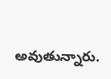అవుతున్నారు.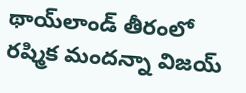థాయ్‌లాండ్ తీరంలో రష్మిక మందన్నా విజయ్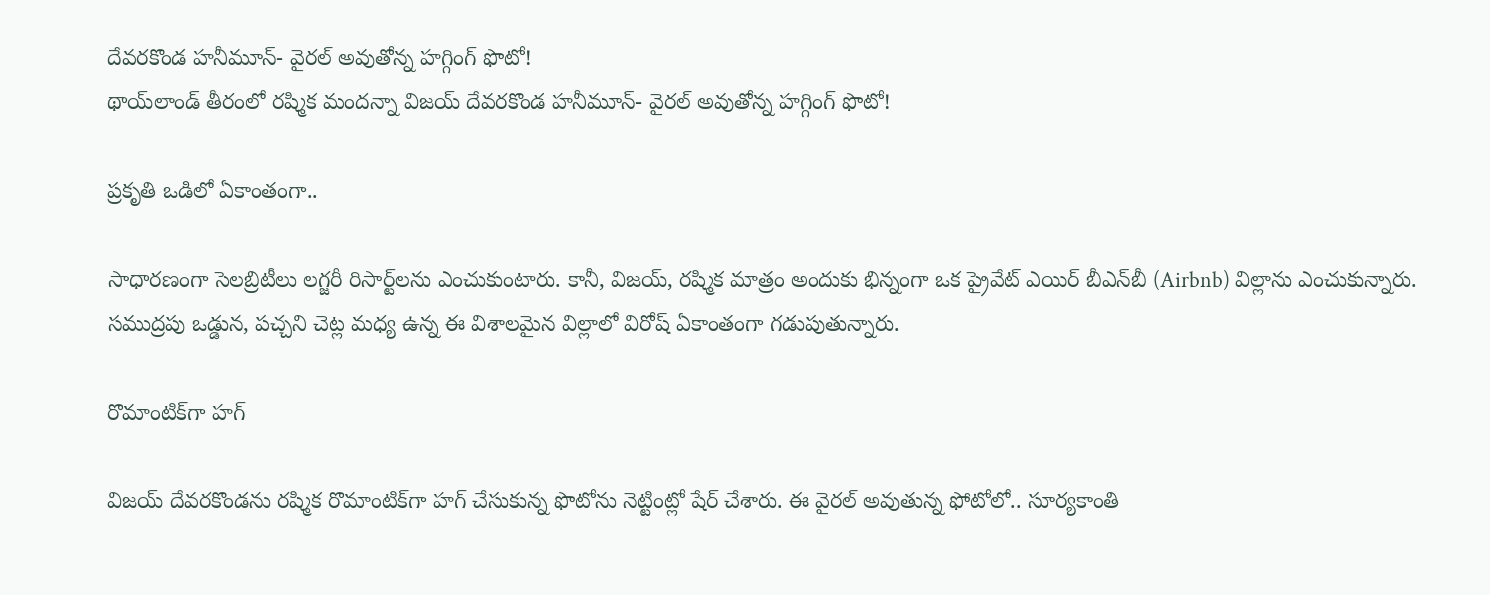దేవరకొండ హనీమూన్- వైరల్ అవుతోన్న హగ్గింగ్ ఫొటో!
థాయ్‌లాండ్ తీరంలో రష్మిక మందన్నా విజయ్ దేవరకొండ హనీమూన్- వైరల్ అవుతోన్న హగ్గింగ్ ఫొటో!

ప్రకృతి ఒడిలో ఏకాంతంగా..

సాధారణంగా సెలబ్రిటీలు లగ్జరీ రిసార్ట్‌లను ఎంచుకుంటారు. కానీ, విజయ్, రష్మిక మాత్రం అందుకు భిన్నంగా ఒక ప్రైవేట్ ఎయిర్ బీఎన్‌బీ (Airbnb) విల్లాను ఎంచుకున్నారు. సముద్రపు ఒడ్డున, పచ్చని చెట్ల మధ్య ఉన్న ఈ విశాలమైన విల్లాలో విరోష్ ఏకాంతంగా గడుపుతున్నారు.

రొమాంటిక్‌గా హగ్

విజయ్ దేవరకొండను రష్మిక రొమాంటిక్‌గా హగ్ చేసుకున్న ఫొటోను నెట్టింట్లో షేర్ చేశారు. ఈ వైరల్ అవుతున్న ఫోటోలో.. సూర్యకాంతి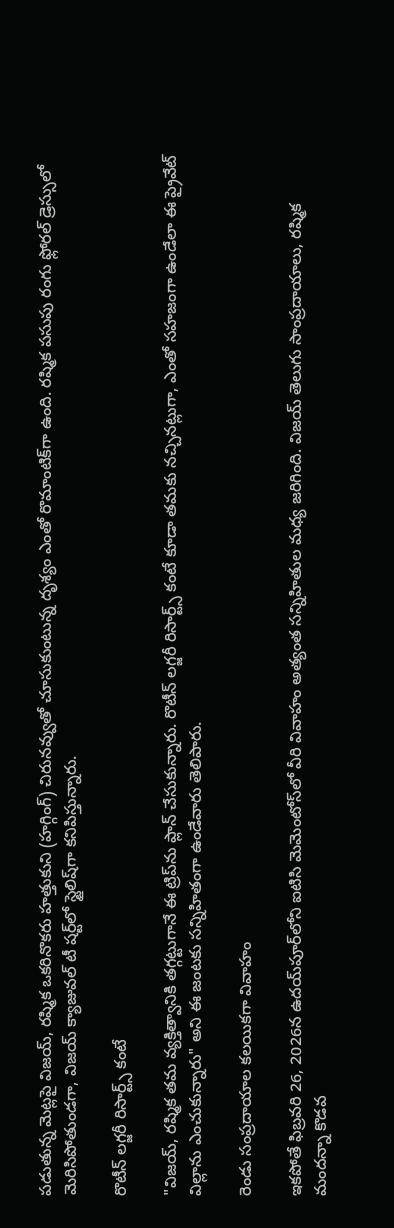పడుతున్న మెట్లపై విజయ్, రష్మిక ఒకరినొకరు హత్తుకుని (హగ్గింగ్) చిరునవ్వుతో చూసుకుంటున్న దృశ్యం ఎంతో రొమాంటిక్‌గా ఉంది. రష్మిక పసుపు రంగు ఫ్లోరల్ డ్రెస్సులో మెరిసిపోతుండగా, విజయ్ క్యాజువల్ టీ షర్ట్‌లో స్టైలిష్‌గా కనిపిస్తున్నారు.

రొటీన్ లగ్జరీ రిసార్ట్స్ కంటే

"విజయ్, రష్మిక తమ వ్యక్తిత్వానికి తగ్గట్టుగానే ఈ ట్రిప్‌ను ప్లాన్ చేసుకున్నారు. రొటీన్ లగ్జరీ రిసార్ట్స్ కంటే కూడా తమకు నచ్చినట్లుగా, ఎంతో సహజంగా ఉండేలా ఈ ప్రైవేట్ విల్లాను ఎంచుకున్నారు" అని ఈ జంటకు సన్నిహితంగా ఉండేవారు తెలిపారు.

రెండు సంప్రదాయాల కలయికగా వివాహం

ఇకపోతే ఫిబ్రవరి 26, 2026న ఉదయ్‌పూర్‌లోని ఐటిసి మెమెంటోస్‌లో వీరి వివాహం అత్యంత సన్నిహితుల మధ్య జరిగింది. విజయ్ తెలుగు సాంప్రదాయాలు, రష్మిక మందన్నా కొడవ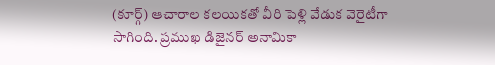(కూర్గ్) ఆచారాల కలయికతో వీరి పెళ్లి వేడుక వెరైటీగా సాగింది. ప్రముఖ డిజైనర్ అనామికా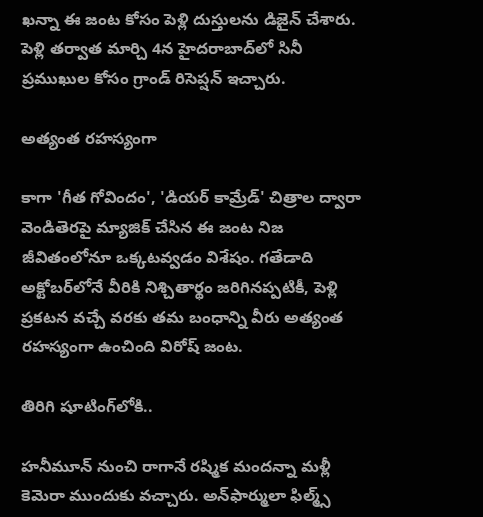ఖన్నా ఈ జంట కోసం పెళ్లి దుస్తులను డిజైన్ చేశారు. పెళ్లి తర్వాత మార్చి 4న హైదరాబాద్‌లో సినీ ప్రముఖుల కోసం గ్రాండ్ రిసెప్షన్ ఇచ్చారు.

అత్యంత రహస్యంగా

కాగా 'గీత గోవిందం', 'డియర్ కామ్రేడ్' చిత్రాల ద్వారా వెండితెరపై మ్యాజిక్ చేసిన ఈ జంట నిజ జీవితంలోనూ ఒక్కటవ్వడం విశేషం. గతేడాది అక్టోబర్‌లోనే వీరికి నిశ్చితార్థం జరిగినప్పటికీ, పెళ్లి ప్రకటన వచ్చే వరకు తమ బంధాన్ని వీరు అత్యంత రహస్యంగా ఉంచింది విరోష్ జంట.

తిరిగి షూటింగ్‌లోకి..

హనీమూన్ నుంచి రాగానే రష్మిక మందన్నా మళ్లీ కెమెరా ముందుకు వచ్చారు. అన్‌ఫార్ములా ఫిల్మ్స్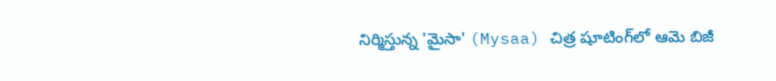నిర్మిస్తున్న 'మైసా' (Mysaa) చిత్ర షూటింగ్‌లో ఆమె బిజీ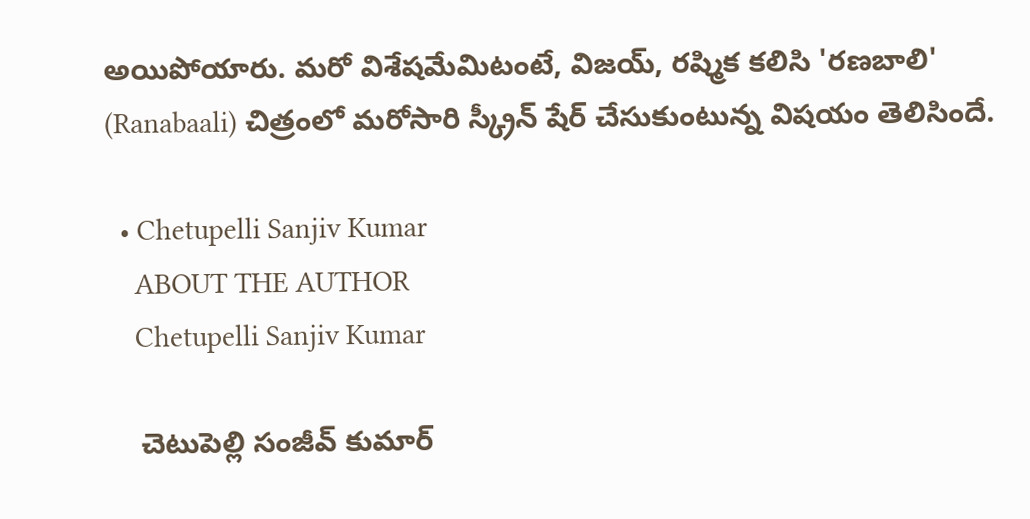అయిపోయారు. మరో విశేషమేమిటంటే, విజయ్, రష్మిక కలిసి 'రణబాలి' (Ranabaali) చిత్రంలో మరోసారి స్క్రీన్ షేర్ చేసుకుంటున్న విషయం తెలిసిందే.

  • Chetupelli Sanjiv Kumar
    ABOUT THE AUTHOR
    Chetupelli Sanjiv Kumar

    చెటుపెల్లి సంజీవ్ కుమార్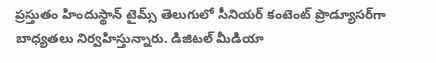ప్రస్తుతం హిందుస్థాన్ టైమ్స్ తెలుగులో సీనియర్ కంటెంట్ ప్రొడ్యూసర్‌గా బాధ్యతలు నిర్వహిస్తున్నారు. డిజిటల్ మీడియా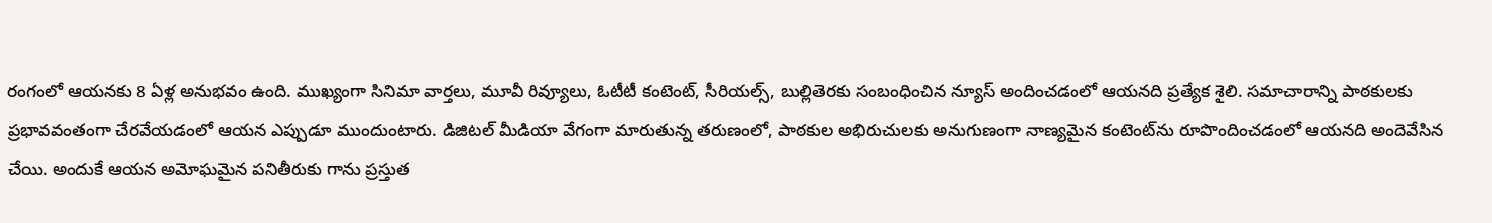రంగంలో ఆయనకు 8 ఏళ్ల అనుభవం ఉంది. ముఖ్యంగా సినిమా వార్తలు, మూవీ రివ్యూలు, ఓటీటీ కంటెంట్, సీరియల్స్, బుల్లితెరకు సంబంధించిన న్యూస్ అందించడంలో ఆయనది ప్రత్యేక శైలి. సమాచారాన్ని పాఠకులకు ప్రభావవంతంగా చేరవేయడంలో ఆయన ఎప్పుడూ ముందుంటారు. డిజిటల్ మీడియా వేగంగా మారుతున్న తరుణంలో, పాఠకుల అభిరుచులకు అనుగుణంగా నాణ్యమైన కంటెంట్‌ను రూపొందించడంలో ఆయనది అందెవేసిన చేయి. అందుకే ఆయన అమోఘమైన పనితీరుకు గాను ప్రస్తుత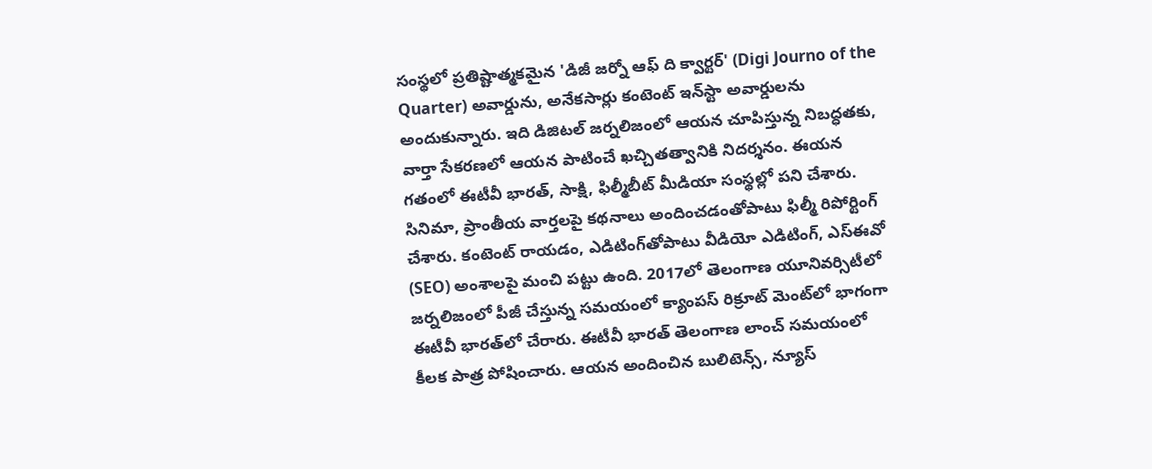సంస్థలో ప్రతిష్టాత్మకమైన 'డిజీ జర్నో ఆఫ్ ది క్వార్టర్' (Digi Journo of the Quarter) అవార్డును, అనేకసార్లు కంటెంట్ ఇన్‌స్టా అవార్డులను అందుకున్నారు. ఇది డిజిటల్ జర్నలిజంలో ఆయన చూపిస్తున్న నిబద్ధతకు, వార్తా సేకరణలో ఆయన పాటించే ఖచ్చితత్వానికి నిదర్శనం. ఈయన గతంలో ఈటీవీ భారత్, సాక్షి, ఫిల్మీబీట్ మీడియా సంస్థల్లో పని చేశారు. సినిమా, ప్రాంతీయ వార్తలపై కథనాలు అందించడంతోపాటు ఫిల్మీ రిపోర్టింగ్ చేశారు. కంటెంట్ రాయడం, ఎడిటింగ్‌తోపాటు వీడియో ఎడిటింగ్, ఎస్‌ఈవో (SEO) అంశాలపై మంచి పట్టు ఉంది. 2017లో తెలంగాణ యూనివర్సిటీలో జర్నలిజంలో పీజీ చేస్తున్న సమయంలో క్యాంపస్ రిక్రూట్ మెంట్‌లో భాగంగా ఈటీవీ భారత్‌లో చేరారు. ఈటీవీ భారత్ తెలంగాణ లాంచ్ సమయంలో కీలక పాత్ర పోషించారు. ఆయన అందించిన బులిటెన్స్, న్యూస్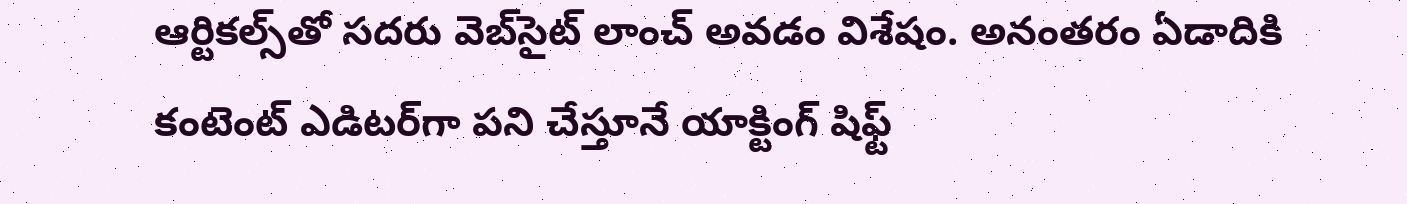ఆర్టికల్స్‌తో సదరు వెబ్‌సైట్ లాంచ్ అవడం విశేషం. అనంతరం ఏడాదికి కంటెంట్ ఎడిటర్‌గా పని చేస్తూనే యాక్టింగ్ షిఫ్ట్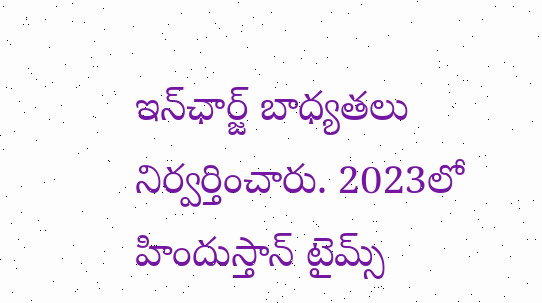ఇన్‌ఛార్జ్ బాధ్యతలు నిర్వర్తించారు. 2023లో హిందుస్తాన్ టైమ్స్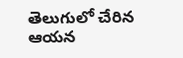తెలుగులో చేరిన ఆయన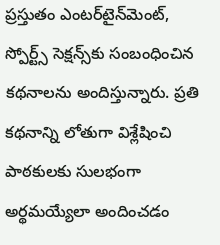ప్రస్తుతం ఎంటర్‌టైన్‌మెంట్, స్పోర్ట్స్ సెక్షన్స్‌కు సంబంధించిన కథనాలను అందిస్తున్నారు. ప్రతి కథనాన్ని లోతుగా విశ్లేషించి పాఠకులకు సులభంగా అర్థమయ్యేలా అందించడం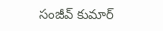సంజీవ్ కుమార్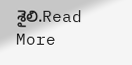శైలి.Read More